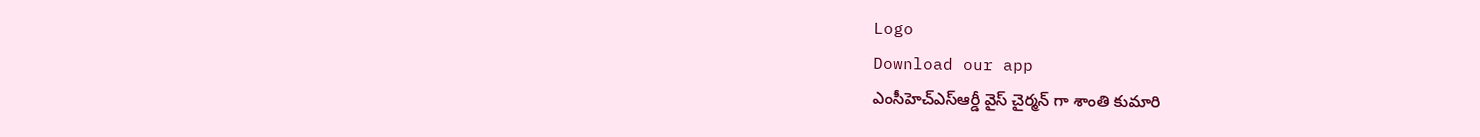Logo
Download our app
ఎంసీహెచ్ఎస్ఆర్డీ వైస్ చైర్మ‌న్ గా శాంతి కుమారి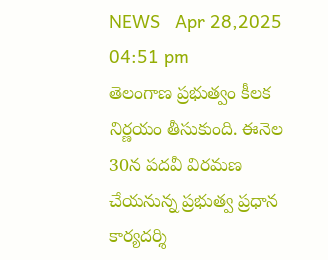NEWS   Apr 28,2025 04:51 pm
తెలంగాణ ప్ర‌భుత్వం కీల‌క నిర్ణ‌యం తీసుకుంది. ఈనెల 30న ప‌ద‌వీ విర‌మ‌ణ చేయ‌నున్న ప్ర‌భుత్వ ప్ర‌ధాన కార్య‌ద‌ర్శి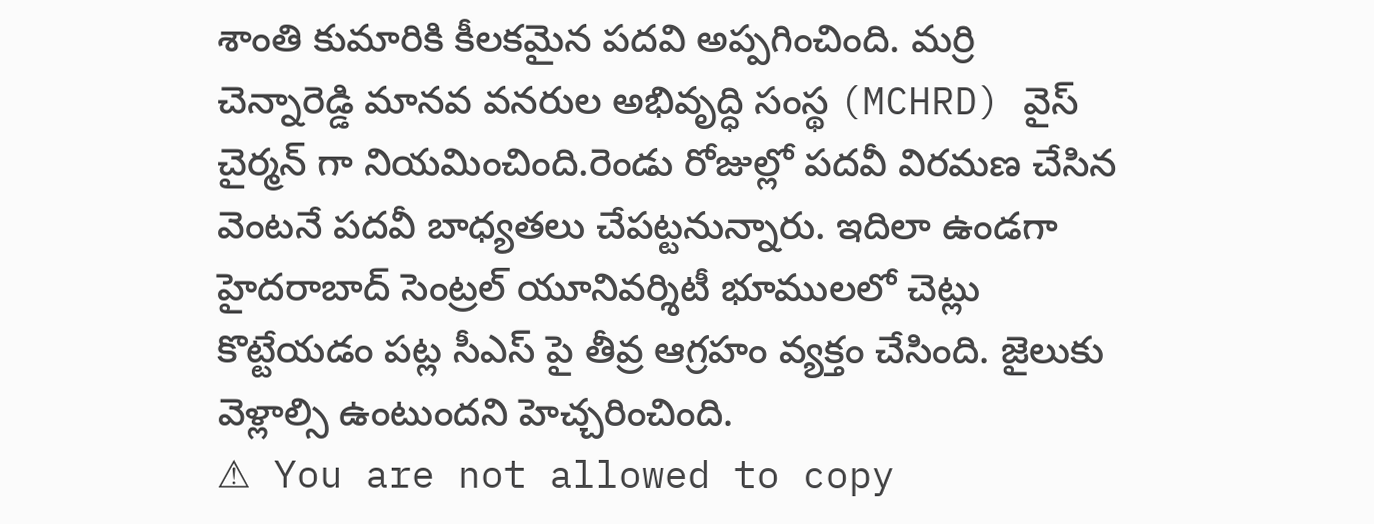శాంతి కుమారికి కీల‌క‌మైన ప‌ద‌వి అప్ప‌గించింది. మర్రి చెన్నారెడ్డి మానవ వనరుల అభివృద్ధి సంస్థ (MCHRD) వైస్ చైర్మన్ గా నియమించింది.రెండు రోజుల్లో పదవీ విరమణ చేసిన వెంటనే ప‌ద‌వీ బాధ్య‌త‌లు చేప‌ట్ట‌నున్నారు. ఇదిలా ఉండ‌గా హైద‌రాబాద్ సెంట్ర‌ల్ యూనివ‌ర్శిటీ భూములలో చెట్లు కొట్టేయ‌డం ప‌ట్ల సీఎస్ పై తీవ్ర ఆగ్ర‌హం వ్య‌క్తం చేసింది. జైలుకు వెళ్లాల్సి ఉంటుంద‌ని హెచ్చ‌రించింది.
⚠ You are not allowed to copy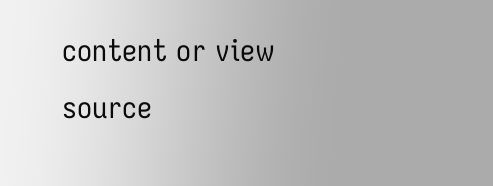content or view source